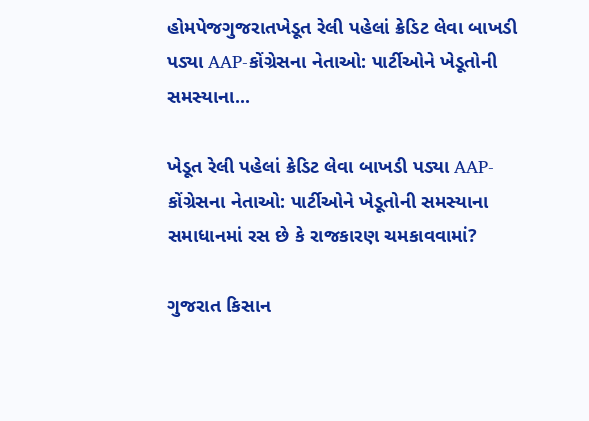હોમપેજગુજરાતખેડૂત રેલી પહેલાં ક્રેડિટ લેવા બાખડી પડ્યા AAP-કોંગ્રેસના નેતાઓ: પાર્ટીઓને ખેડૂતોની સમસ્યાના...

ખેડૂત રેલી પહેલાં ક્રેડિટ લેવા બાખડી પડ્યા AAP-કોંગ્રેસના નેતાઓ: પાર્ટીઓને ખેડૂતોની સમસ્યાના સમાધાનમાં રસ છે કે રાજકારણ ચમકાવવામાં?

ગુજરાત કિસાન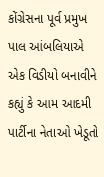કોંગ્રેસના પૂર્વ પ્રમુખ પાલ આંબલિયાએ એક વિડીયો બનાવીને કહ્યું કે આમ આદમી પાર્ટીના નેતાઓ ખેડૂતો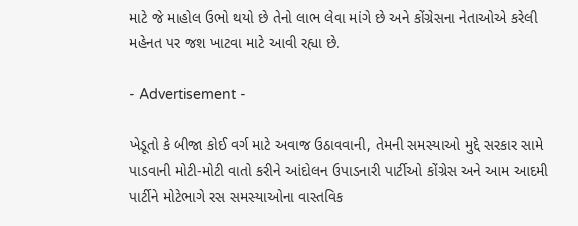માટે જે માહોલ ઉભો થયો છે તેનો લાભ લેવા માંગે છે અને કોંગ્રેસના નેતાઓએ કરેલી મહેનત પર જશ ખાટવા માટે આવી રહ્યા છે.

- Advertisement -

ખેડૂતો કે બીજા કોઈ વર્ગ માટે અવાજ ઉઠાવવાની, તેમની સમસ્યાઓ મુદ્દે સરકાર સામે પાડવાની મોટી-મોટી વાતો કરીને આંદોલન ઉપાડનારી પાર્ટીઓ કોંગ્રેસ અને આમ આદમી પાર્ટીને મોટેભાગે રસ સમસ્યાઓના વાસ્તવિક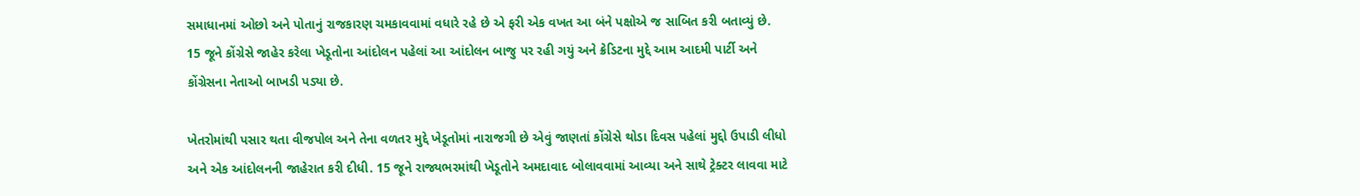સમાધાનમાં ઓછો અને પોતાનું રાજકારણ ચમકાવવામાં વધારે રહે છે એ ફરી એક વખત આ બંને પક્ષોએ જ સાબિત કરી બતાવ્યું છે. 15 જૂને કોંગ્રેસે જાહેર કરેલા ખેડૂતોના આંદોલન પહેલાં આ આંદોલન બાજુ પર રહી ગયું અને ક્રેડિટના મુદ્દે આમ આદમી પાર્ટી અને કોંગ્રેસના નેતાઓ બાખડી પડ્યા છે.

ખેતરોમાંથી પસાર થતા વીજપોલ અને તેના વળતર મુદ્દે ખેડૂતોમાં નારાજગી છે એવું જાણતાં કોંગ્રેસે થોડા દિવસ પહેલાં મુદ્દો ઉપાડી લીધો અને એક આંદોલનની જાહેરાત કરી દીધી. 15 જૂને રાજ્યભરમાંથી ખેડૂતોને અમદાવાદ બોલાવવામાં આવ્યા અને સાથે ટ્રેક્ટર લાવવા માટે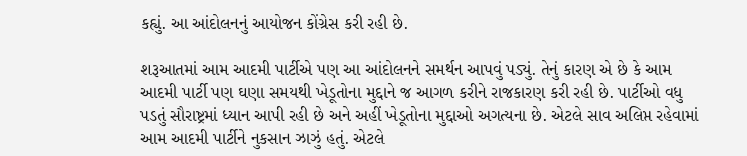કહ્યું. આ આંદોલનનું આયોજન કોંગ્રેસ કરી રહી છે.

શરૂઆતમાં આમ આદમી પાર્ટીએ પણ આ આંદોલનને સમર્થન આપવું પડ્યું. તેનું કારણ એ છે કે આમ આદમી પાર્ટી પણ ઘણા સમયથી ખેડૂતોના મુદ્દાને જ આગળ કરીને રાજકારણ કરી રહી છે. પાર્ટીઓ વધુ પડતું સૌરાષ્ટ્રમાં ધ્યાન આપી રહી છે અને અહીં ખેડૂતોના મુદ્દાઓ અગત્યના છે. એટલે સાવ અલિપ્ત રહેવામાં આમ આદમી પાર્ટીને નુકસાન ઝાઝું હતું. એટલે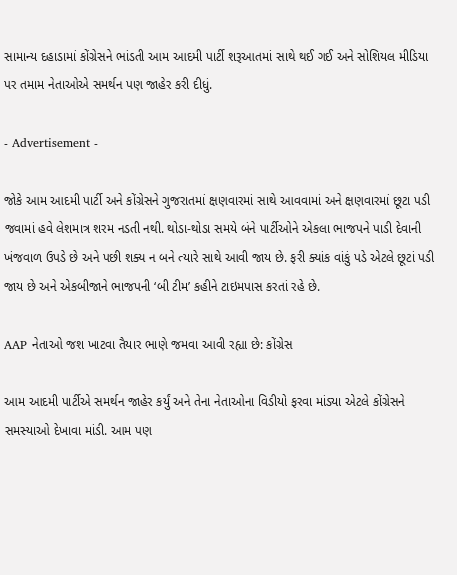સામાન્ય દહાડામાં કોંગ્રેસને ભાંડતી આમ આદમી પાર્ટી શરૂઆતમાં સાથે થઈ ગઈ અને સોશિયલ મીડિયા પર તમામ નેતાઓએ સમર્થન પણ જાહેર કરી દીધું.

- Advertisement -

જોકે આમ આદમી પાર્ટી અને કોંગ્રેસને ગુજરાતમાં ક્ષણવારમાં સાથે આવવામાં અને ક્ષણવારમાં છૂટા પડી જવામાં હવે લેશમાત્ર શરમ નડતી નથી. થોડા-થોડા સમયે બંને પાર્ટીઓને એકલા ભાજપને પાડી દેવાની ખંજવાળ ઉપડે છે અને પછી શક્ય ન બને ત્યારે સાથે આવી જાય છે. ફરી ક્યાંક વાંકું પડે એટલે છૂટાં પડી જાય છે અને એકબીજાને ભાજપની ‘બી ટીમ’ કહીને ટાઇમપાસ કરતાં રહે છે.

AAP નેતાઓ જશ ખાટવા તૈયાર ભાણે જમવા આવી રહ્યા છે: કોંગ્રેસ

આમ આદમી પાર્ટીએ સમર્થન જાહેર કર્યું અને તેના નેતાઓના વિડીયો ફરવા માંડ્યા એટલે કોંગ્રેસને સમસ્યાઓ દેખાવા માંડી. આમ પણ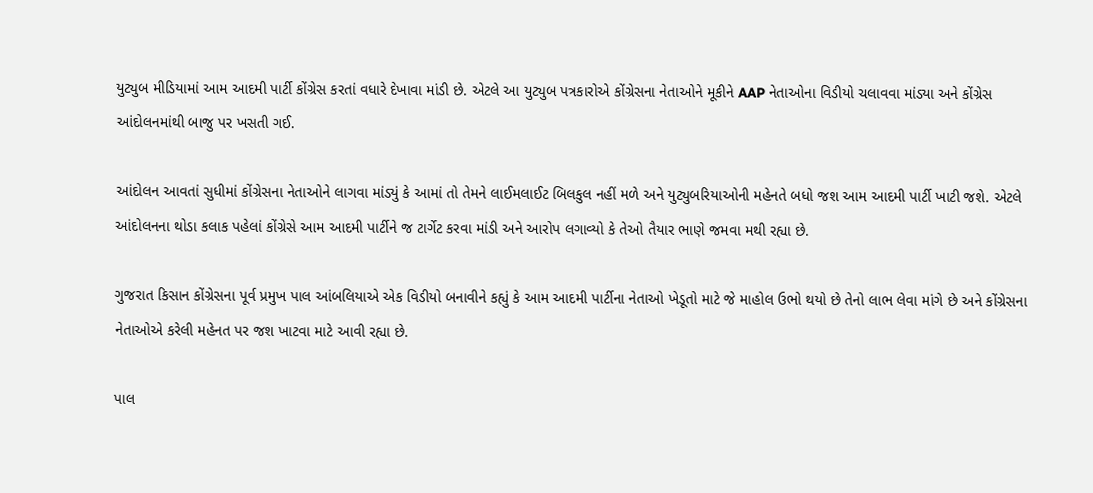યુટ્યુબ મીડિયામાં આમ આદમી પાર્ટી કોંગ્રેસ કરતાં વધારે દેખાવા માંડી છે. એટલે આ યુટ્યુબ પત્રકારોએ કોંગ્રેસના નેતાઓને મૂકીને AAP નેતાઓના વિડીયો ચલાવવા માંડ્યા અને કોંગ્રેસ આંદોલનમાંથી બાજુ પર ખસતી ગઈ.

આંદોલન આવતાં સુધીમાં કોંગ્રેસના નેતાઓને લાગવા માંડ્યું કે આમાં તો તેમને લાઈમલાઈટ બિલકુલ નહીં મળે અને યુટ્યુબરિયાઓની મહેનતે બધો જશ આમ આદમી પાર્ટી ખાટી જશે. એટલે આંદોલનના થોડા કલાક પહેલાં કોંગ્રેસે આમ આદમી પાર્ટીને જ ટાર્ગેટ કરવા માંડી અને આરોપ લગાવ્યો કે તેઓ તૈયાર ભાણે જમવા મથી રહ્યા છે.

ગુજરાત કિસાન કોંગ્રેસના પૂર્વ પ્રમુખ પાલ આંબલિયાએ એક વિડીયો બનાવીને કહ્યું કે આમ આદમી પાર્ટીના નેતાઓ ખેડૂતો માટે જે માહોલ ઉભો થયો છે તેનો લાભ લેવા માંગે છે અને કોંગ્રેસના નેતાઓએ કરેલી મહેનત પર જશ ખાટવા માટે આવી રહ્યા છે.

પાલ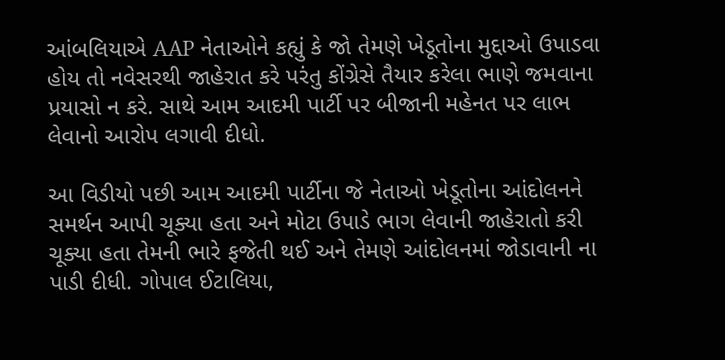આંબલિયાએ AAP નેતાઓને કહ્યું કે જો તેમણે ખેડૂતોના મુદ્દાઓ ઉપાડવા હોય તો નવેસરથી જાહેરાત કરે પરંતુ કોંગ્રેસે તૈયાર કરેલા ભાણે જમવાના પ્રયાસો ન કરે. સાથે આમ આદમી પાર્ટી પર બીજાની મહેનત પર લાભ લેવાનો આરોપ લગાવી દીધો.

આ વિડીયો પછી આમ આદમી પાર્ટીના જે નેતાઓ ખેડૂતોના આંદોલનને સમર્થન આપી ચૂક્યા હતા અને મોટા ઉપાડે ભાગ લેવાની જાહેરાતો કરી ચૂક્યા હતા તેમની ભારે ફજેતી થઈ અને તેમણે આંદોલનમાં જોડાવાની ના પાડી દીધી. ગોપાલ ઈટાલિયા,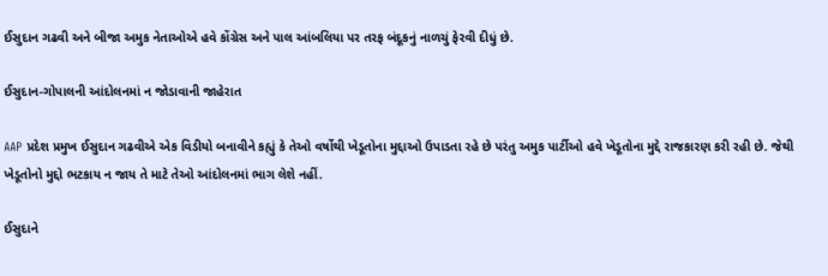ઈસુદાન ગઢવી અને બીજા અમુક નેતાઓએ હવે કોંગ્રેસ અને પાલ આંબલિયા પર તરફ બંદૂકનું નાળચું ફેરવી દીધું છે.

ઈસુદાન-ગોપાલની આંદોલનમાં ન જોડાવાની જાહેરાત

AAP પ્રદેશ પ્રમુખ ઈસુદાન ગઢવીએ એક વિડીયો બનાવીને કહ્યું કે તેઓ વર્ષોથી ખેડૂતોના મુદ્દાઓ ઉપાડતા રહે છે પરંતુ અમુક પાર્ટીઓ હવે ખેડૂતોના મુદ્દે રાજકારણ કરી રહી છે. જેથી ખેડૂતોનો મુદ્દો ભટકાય ન જાય તે માટે તેઓ આંદોલનમાં ભાગ લેશે નહીં.

ઈસુદાને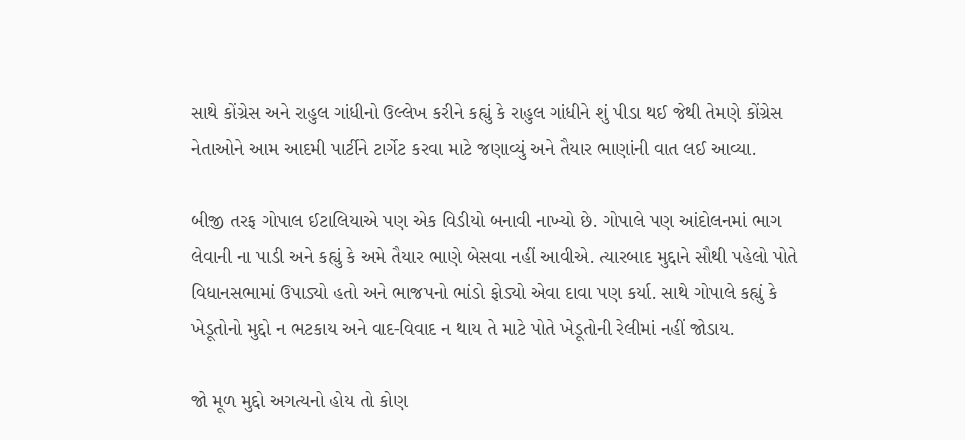સાથે કોંગ્રેસ અને રાહુલ ગાંધીનો ઉલ્લેખ કરીને કહ્યું કે રાહુલ ગાંધીને શું પીડા થઈ જેથી તેમણે કોંગ્રેસ નેતાઓને આમ આદમી પાર્ટીને ટાર્ગેટ કરવા માટે જણાવ્યું અને તૈયાર ભાણાંની વાત લઈ આવ્યા.

બીજી તરફ ગોપાલ ઈટાલિયાએ પણ એક વિડીયો બનાવી નાખ્યો છે. ગોપાલે પણ આંદોલનમાં ભાગ લેવાની ના પાડી અને કહ્યું કે અમે તૈયાર ભાણે બેસવા નહીં આવીએ. ત્યારબાદ મુદ્દાને સૌથી પહેલો પોતે વિધાનસભામાં ઉપાડ્યો હતો અને ભાજપનો ભાંડો ફોડ્યો એવા દાવા પણ કર્યા. સાથે ગોપાલે કહ્યું કે ખેડૂતોનો મુદ્દો ન ભટકાય અને વાદ-વિવાદ ન થાય તે માટે પોતે ખેડૂતોની રેલીમાં નહીં જોડાય.

જો મૂળ મુદ્દો અગત્યનો હોય તો કોણ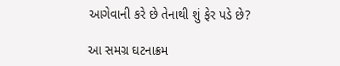આગેવાની કરે છે તેનાથી શું ફેર પડે છે?

આ સમગ્ર ઘટનાક્રમ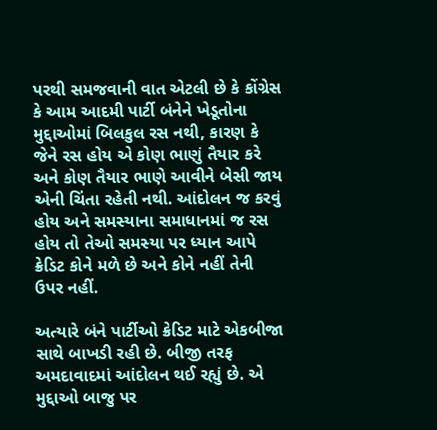પરથી સમજવાની વાત એટલી છે કે કોંગ્રેસ કે આમ આદમી પાર્ટી બંનેને ખેડૂતોના મુદ્દાઓમાં બિલકુલ રસ નથી, કારણ કે જેને રસ હોય એ કોણ ભાણું તૈયાર કરે અને કોણ તૈયાર ભાણે આવીને બેસી જાય એની ચિંતા રહેતી નથી. આંદોલન જ કરવું હોય અને સમસ્યાના સમાધાનમાં જ રસ હોય તો તેઓ સમસ્યા પર ધ્યાન આપે ક્રેડિટ કોને મળે છે અને કોને નહીં તેની ઉપર નહીં.

અત્યારે બંને પાર્ટીઓ ક્રેડિટ માટે એકબીજા સાથે બાખડી રહી છે. બીજી તરફ અમદાવાદમાં આંદોલન થઈ રહ્યું છે. એ મુદ્દાઓ બાજુ પર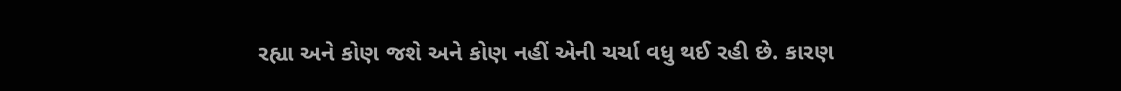રહ્યા અને કોણ જશે અને કોણ નહીં એની ચર્ચા વધુ થઈ રહી છે. કારણ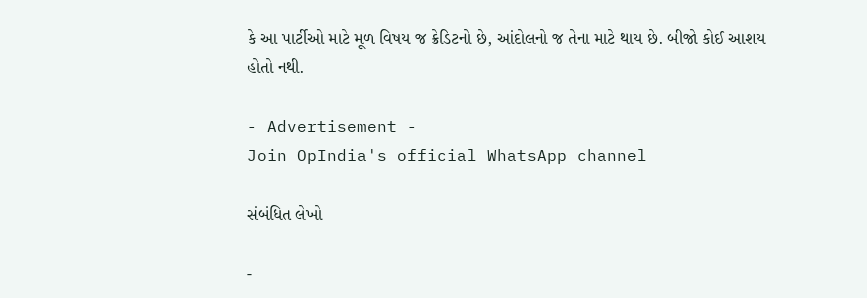કે આ પાર્ટીઓ માટે મૂળ વિષય જ ક્રેડિટનો છે, આંદોલનો જ તેના માટે થાય છે. બીજો કોઈ આશય હોતો નથી.

- Advertisement -
Join OpIndia's official WhatsApp channel

સંબંધિત લેખો

-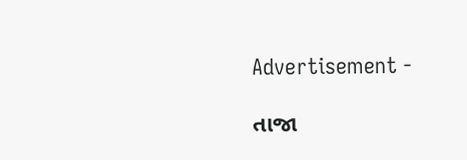Advertisement -

તાજા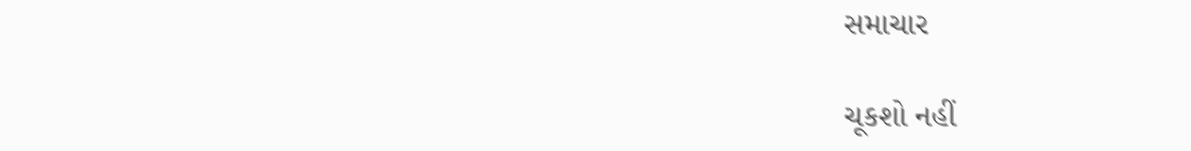સમાચાર

ચૂકશો નહીં